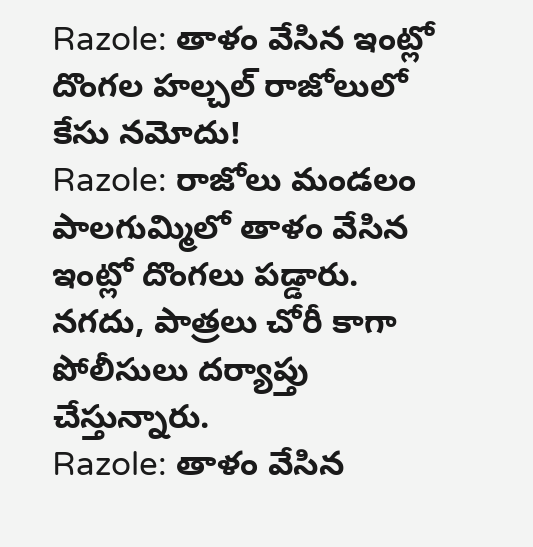Razole: తాళం వేసిన ఇంట్లో దొంగల హల్చల్ రాజోలులో కేసు నమోదు!
Razole: రాజోలు మండలం పాలగుమ్మిలో తాళం వేసిన ఇంట్లో దొంగలు పడ్డారు. నగదు, పాత్రలు చోరీ కాగా పోలీసులు దర్యాప్తు చేస్తున్నారు.
Razole: తాళం వేసిన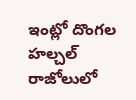ఇంట్లో దొంగల హల్చల్ రాజోలులో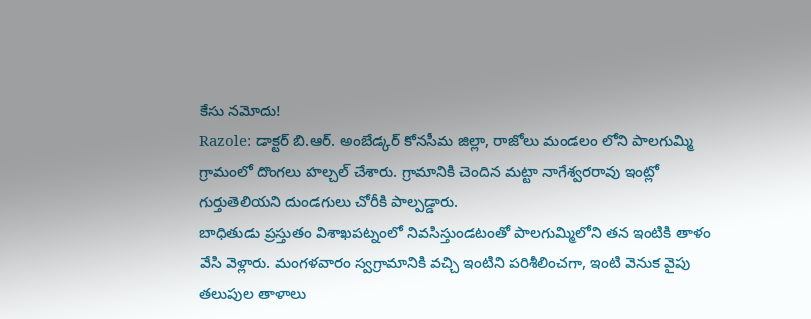కేసు నమోదు!
Razole: డాక్టర్ బి.ఆర్. అంబేడ్కర్ కోనసీమ జిల్లా, రాజోలు మండలం లోని పాలగుమ్మి గ్రామంలో దొంగలు హల్చల్ చేశారు. గ్రామానికి చెందిన మట్టా నాగేశ్వరరావు ఇంట్లో గుర్తుతెలియని దుండగులు చోరీకి పాల్పడ్డారు.
బాధితుడు ప్రస్తుతం విశాఖపట్నంలో నివసిస్తుండటంతో పాలగుమ్మిలోని తన ఇంటికి తాళం వేసి వెళ్లారు. మంగళవారం స్వగ్రామానికి వచ్చి ఇంటిని పరిశీలించగా, ఇంటి వెనుక వైపు తలుపుల తాళాలు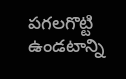పగలగొట్టి ఉండటాన్ని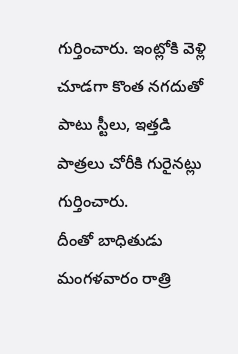గుర్తించారు. ఇంట్లోకి వెళ్లి చూడగా కొంత నగదుతో పాటు స్టీలు, ఇత్తడి పాత్రలు చోరీకి గురైనట్లు గుర్తించారు.
దీంతో బాధితుడు మంగళవారం రాత్రి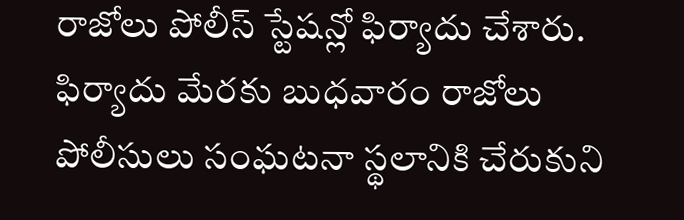రాజోలు పోలీస్ స్టేషన్లో ఫిర్యాదు చేశారు. ఫిర్యాదు మేరకు బుధవారం రాజోలు పోలీసులు సంఘటనా స్థలానికి చేరుకుని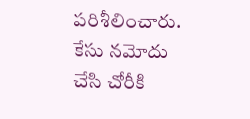పరిశీలించారు. కేసు నమోదు చేసి చోరీకి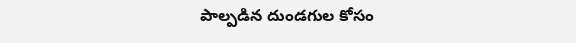పాల్పడిన దుండగుల కోసం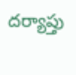దర్యాప్తు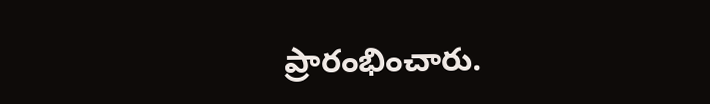ప్రారంభించారు.